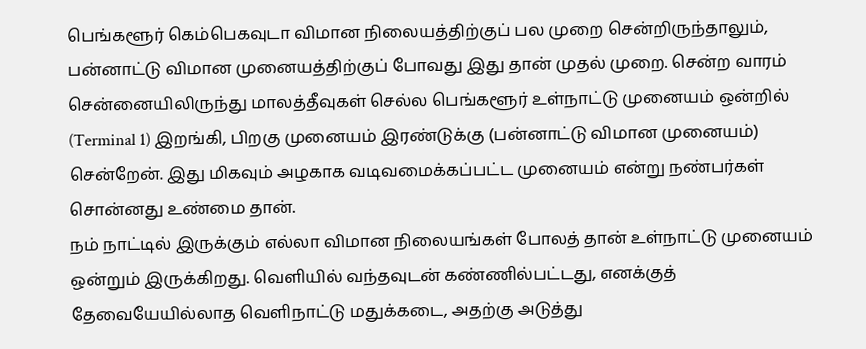பெங்களூர் கெம்பெகவுடா விமான நிலையத்திற்குப் பல முறை சென்றிருந்தாலும், பன்னாட்டு விமான முனையத்திற்குப் போவது இது தான் முதல் முறை. சென்ற வாரம் சென்னையிலிருந்து மாலத்தீவுகள் செல்ல பெங்களூர் உள்நாட்டு முனையம் ஒன்றில் (Terminal 1) இறங்கி, பிறகு முனையம் இரண்டுக்கு (பன்னாட்டு விமான முனையம்) சென்றேன். இது மிகவும் அழகாக வடிவமைக்கப்பட்ட முனையம் என்று நண்பர்கள் சொன்னது உண்மை தான்.
நம் நாட்டில் இருக்கும் எல்லா விமான நிலையங்கள் போலத் தான் உள்நாட்டு முனையம் ஒன்றும் இருக்கிறது. வெளியில் வந்தவுடன் கண்ணில்பட்டது, எனக்குத் தேவையேயில்லாத வெளிநாட்டு மதுக்கடை, அதற்கு அடுத்து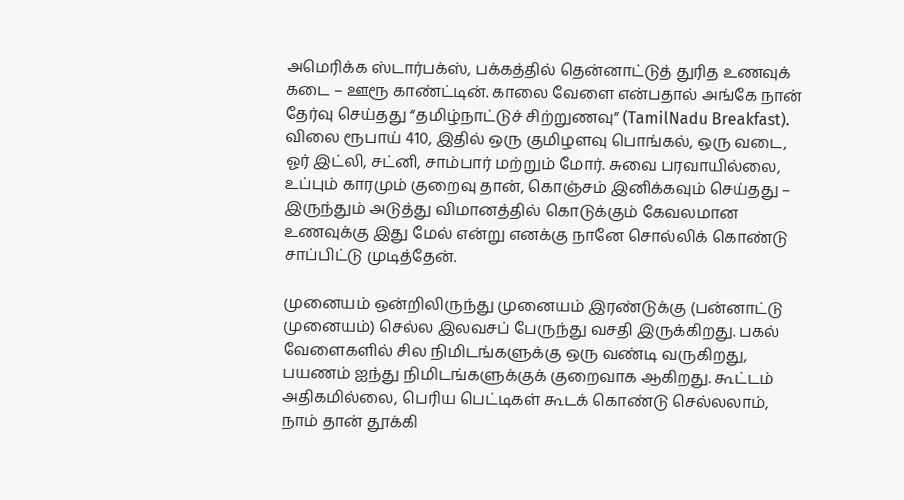அமெரிக்க ஸ்டார்பக்ஸ், பக்கத்தில் தென்னாட்டுத் துரித உணவுக் கடை – ஊரூ காண்ட்டின். காலை வேளை என்பதால் அங்கே நான் தேர்வு செய்தது “தமிழ்நாட்டுச் சிற்றுணவு” (TamilNadu Breakfast). விலை ரூபாய் 410, இதில் ஒரு குமிழளவு பொங்கல், ஒரு வடை, ஓர் இட்லி, சட்னி, சாம்பார் மற்றும் மோர். சுவை பரவாயில்லை, உப்பும் காரமும் குறைவு தான், கொஞ்சம் இனிக்கவும் செய்தது – இருந்தும் அடுத்து விமானத்தில் கொடுக்கும் கேவலமான உணவுக்கு இது மேல் என்று எனக்கு நானே சொல்லிக் கொண்டு சாப்பிட்டு முடித்தேன்.

முனையம் ஒன்றிலிருந்து முனையம் இரண்டுக்கு (பன்னாட்டு முனையம்) செல்ல இலவசப் பேருந்து வசதி இருக்கிறது. பகல் வேளைகளில் சில நிமிடங்களுக்கு ஒரு வண்டி வருகிறது, பயணம் ஐந்து நிமிடங்களுக்குக் குறைவாக ஆகிறது. கூட்டம் அதிகமில்லை, பெரிய பெட்டிகள் கூடக் கொண்டு செல்லலாம், நாம் தான் தூக்கி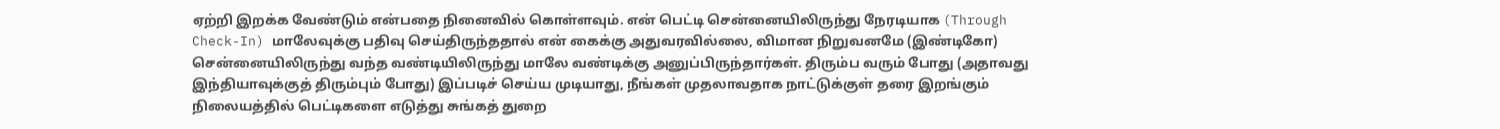ஏற்றி இறக்க வேண்டும் என்பதை நினைவில் கொள்ளவும். என் பெட்டி சென்னையிலிருந்து நேரடியாக (Through Check-In) மாலேவுக்கு பதிவு செய்திருந்ததால் என் கைக்கு அதுவரவில்லை, விமான நிறுவனமே (இண்டிகோ) சென்னையிலிருந்து வந்த வண்டியிலிருந்து மாலே வண்டிக்கு அனுப்பிருந்தார்கள். திரும்ப வரும் போது (அதாவது இந்தியாவுக்குத் திரும்பும் போது) இப்படிச் செய்ய முடியாது, நீங்கள் முதலாவதாக நாட்டுக்குள் தரை இறங்கும் நிலையத்தில் பெட்டிகளை எடுத்து சுங்கத் துறை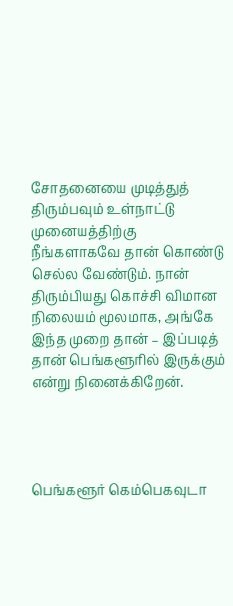சோதனையை முடித்துத் திரும்பவும் உள்நாட்டு முனையத்திற்கு நீங்களாகவே தான் கொண்டு செல்ல வேண்டும். நான் திரும்பியது கொச்சி விமான நிலையம் மூலமாக, அங்கே இந்த முறை தான் – இப்படித் தான் பெங்களூரில் இருக்கும் என்று நினைக்கிறேன்.




பெங்களூர் கெம்பெகவுடா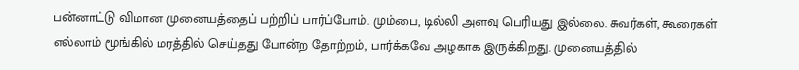பன்னாட்டு விமான முனையத்தைப் பற்றிப் பார்ப்போம். மும்பை, டில்லி அளவு பெரியது இல்லை. சுவர்கள், கூரைகள் எல்லாம் மூங்கில் மரத்தில் செய்தது போன்ற தோற்றம், பார்க்கவே அழகாக இருக்கிறது. முனையத்தில்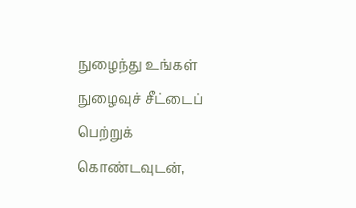நுழைந்து உங்கள் நுழைவுச் சீட்டைப் பெற்றுக் கொண்டவுடன்,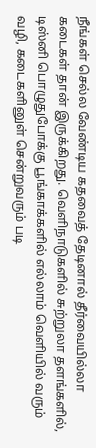நீங்கள் செல்ல வேண்டிய கதவைத் தேடினால் தீர்வையில்லா கடைகள் தான் இருக்கிறது. வெளிநாடுகளில் சுற்றுலா தளங்களில், டிஸ்னி பொழுதுபோக்கு பூங்காக்களில் எல்லாம் வெளியில் வரும் வழி, கடைகளினுள் சென்றுவரும் படி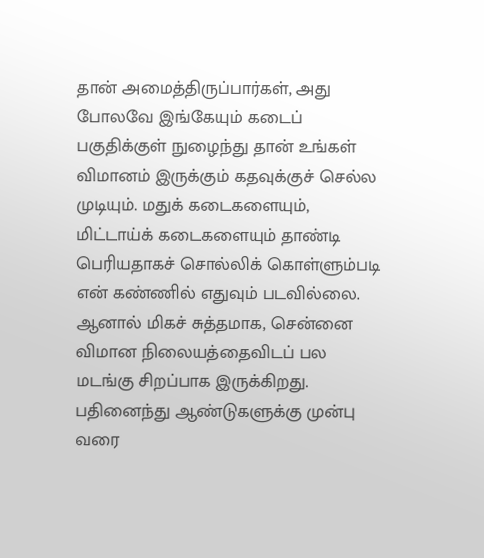தான் அமைத்திருப்பார்கள், அது போலவே இங்கேயும் கடைப் பகுதிக்குள் நுழைந்து தான் உங்கள் விமானம் இருக்கும் கதவுக்குச் செல்ல முடியும். மதுக் கடைகளையும், மிட்டாய்க் கடைகளையும் தாண்டி பெரியதாகச் சொல்லிக் கொள்ளும்படி என் கண்ணில் எதுவும் படவில்லை. ஆனால் மிகச் சுத்தமாக, சென்னை விமான நிலையத்தைவிடப் பல மடங்கு சிறப்பாக இருக்கிறது. பதினைந்து ஆண்டுகளுக்கு முன்பு வரை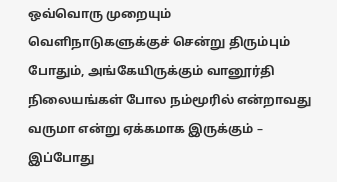ஒவ்வொரு முறையும் வெளிநாடுகளுக்குச் சென்று திரும்பும் போதும், அங்கேயிருக்கும் வானூர்தி நிலையங்கள் போல நம்மூரில் என்றாவது வருமா என்று ஏக்கமாக இருக்கும் – இப்போது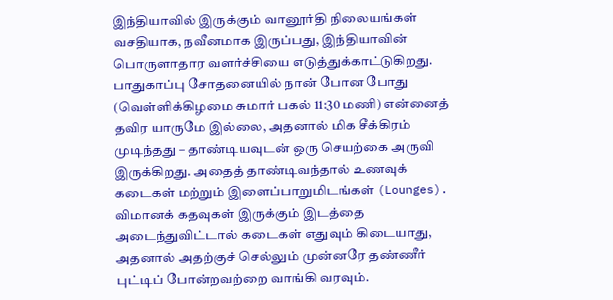இந்தியாவில் இருக்கும் வானூர்தி நிலையங்கள் வசதியாக, நவீனமாக இருப்பது, இந்தியாவின் பொருளாதார வளர்ச்சியை எடுத்துக்காட்டுகிறது.
பாதுகாப்பு சோதனையில் நான் போன போது (வெள்ளிக்கிழமை சுமார் பகல் 11:30 மணி) என்னைத் தவிர யாருமே இல்லை, அதனால் மிக சீக்கிரம் முடிந்தது – தாண்டியவுடன் ஒரு செயற்கை அருவி இருக்கிறது. அதைத் தாண்டிவந்தால் உணவுக் கடைகள் மற்றும் இளைப்பாறுமிடங்கள் (Lounges). விமானக் கதவுகள் இருக்கும் இடத்தை அடைந்துவிட்டால் கடைகள் எதுவும் கிடையாது, அதனால் அதற்குச் செல்லும் முன்னரே தண்ணீர் புட்டிப் போன்றவற்றை வாங்கி வரவும்.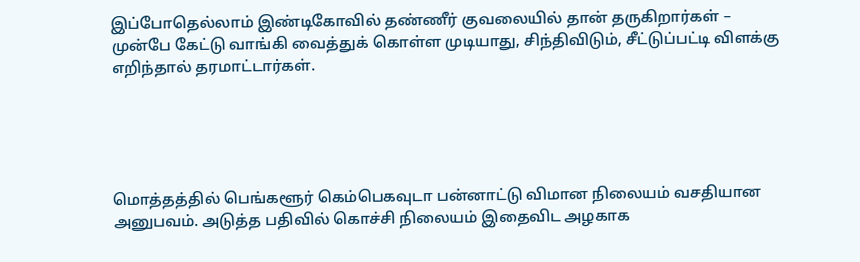இப்போதெல்லாம் இண்டிகோவில் தண்ணீர் குவலையில் தான் தருகிறார்கள் – முன்பே கேட்டு வாங்கி வைத்துக் கொள்ள முடியாது, சிந்திவிடும், சீட்டுப்பட்டி விளக்கு எறிந்தால் தரமாட்டார்கள்.





மொத்தத்தில் பெங்களூர் கெம்பெகவுடா பன்னாட்டு விமான நிலையம் வசதியான அனுபவம். அடுத்த பதிவில் கொச்சி நிலையம் இதைவிட அழகாக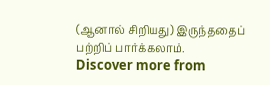(ஆனால் சிறியது) இருந்ததைப் பற்றிப் பார்க்கலாம்.
Discover more from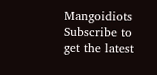Mangoidiots
Subscribe to get the latest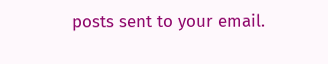posts sent to your email.